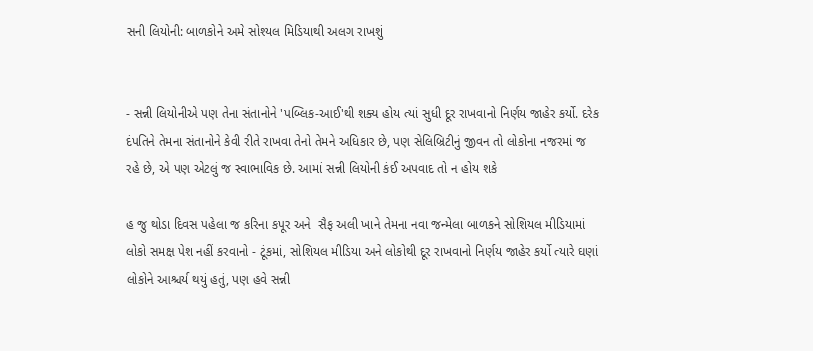સની લિયોની: બાળકોને અમે સોશ્યલ મિડિયાથી અલગ રાખશું


- સન્ની લિયોનીએ પણ તેના સંતાનોને 'પબ્લિક-આઈ'થી શક્ય હોય ત્યાં સુધી દૂર રાખવાનો નિર્ણય જાહેર કર્યો. દરેક દંપતિને તેમના સંતાનોને કેવી રીતે રાખવા તેનો તેમને અધિકાર છે, પણ સેલિબ્રિટીનું જીવન તો લોકોના નજરમાં જ રહે છે, એ પણ એટલું જ સ્વાભાવિક છે. આમાં સન્ની લિયોની કંઈ અપવાદ તો ન હોય શકે

હ જુ થોડા દિવસ પહેલા જ કરિના કપૂર અને  સૈફ અલી ખાને તેમના નવા જન્મેલા બાળકને સોશિયલ મીડિયામાં લોકો સમક્ષ પેશ નહીં કરવાનો - ટૂંકમાં, સોશિયલ મીડિયા અને લોકોથી દૂર રાખવાનો નિર્ણય જાહેર કર્યો ત્યારે ઘણાં લોકોને આશ્ચર્ય થયું હતું, પણ હવે સન્ની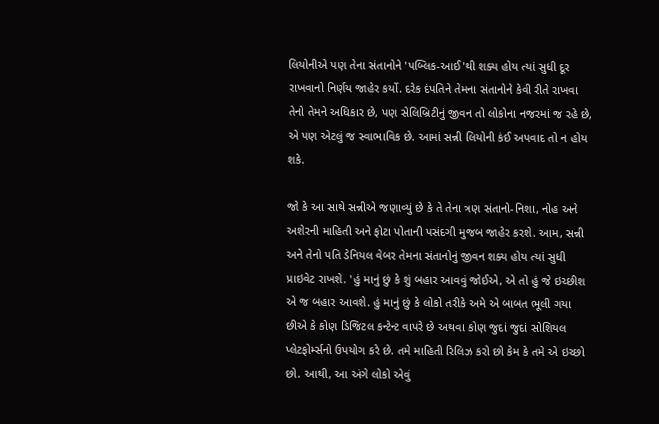લિયોનીએ પણ તેના સંતાનોને 'પબ્લિક-આઈ'થી શક્ય હોય ત્યાં સુધી દૂર રાખવાનો નિર્ણય જાહેર કર્યો. દરેક દંપતિને તેમના સંતાનોને કેવી રીતે રાખવા તેનો તેમને અધિકાર છે, પણ સેલિબ્રિટીનું જીવન તો લોકોના નજરમાં જ રહે છે, એ પણ એટલું જ સ્વાભાવિક છે. આમાં સન્ની લિયોની કંઈ અપવાદ તો ન હોય શકે.

જો કે આ સાથે સન્નીએ જણાવ્યું છે કે તે તેના ત્રણ સંતાનો-નિશા, નોહ અને અશેરની માહિતી અને ફોટા પોતાની પસંદગી મુજબ જાહેર કરશે. આમ, સન્ની અને તેનો પતિ ડેનિયલ વેબર તેમના સંતાનોનું જીવન શક્ય હોય ત્યાં સુધી પ્રાઇવેટ રાખશે. 'હું માનું છું કે શું બહાર આવવું જોઈએ, એ તો હું જે ઇચ્છીશ એ જ બહાર આવશે. હું માનું છું કે લોકો તરીકે અમે એ બાબત ભૂલી ગયા છીએ કે કોણ ડિજિટલ કન્ટેન્ટ વાપરે છે અથવા કોણ જુદાં જુદાં સોશિયલ પ્લેટફોર્મ્સનો ઉપયોગ કરે છે. તમે માહિતી રિલિઝ કરો છો કેમ કે તમે એ ઇચ્છો છો. આથી, આ અંગે લોકો એવું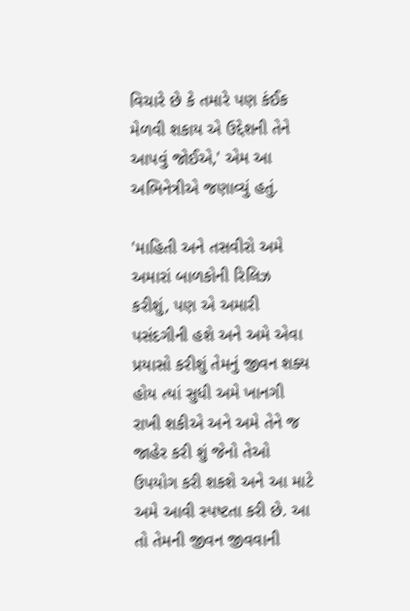વિચારે છે કે તમારે પણ કંઈક મેળવી શકાય એ ઉદ્દેશની તેને આપવું જોઈએ,' એમ આ અભિનેત્રીએ જણાવ્યું હતું.

'માહિતી અને તસવીરો અમે અમારાં બાળકોની રિલિઝ કરીશું, પણ એ અમારી પસંદગીની હશે અને અમે એવા પ્રયાસો કરીશું તેમનું જીવન શક્ય હોય ત્યાં સુધી અમે ખાનગી રાખી શકીએ અને અમે તેને જ જાહેર કરી શું જેનો તેઓ ઉપયોગ કરી શકશે અને આ માટે અમે આવી સ્પષ્ટતા કરી છે. આ તો તેમની જીવન જીવવાની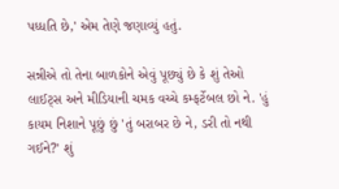પધ્ધતિ છે,' એમ તેણે જણાવ્યું હતું.

સન્નીએ તો તેના બાળકોને એવું પૂછ્યું છે કે શું તેઓ લાઈટ્સ અને મીડિયાની ચમક વચ્ચે કમ્ફર્ટેબલ છો ને. 'હું કાયમ નિશાને પૂછું છું 'તું બરાબર છે ને, ડરી તો નથી ગઈને?' શું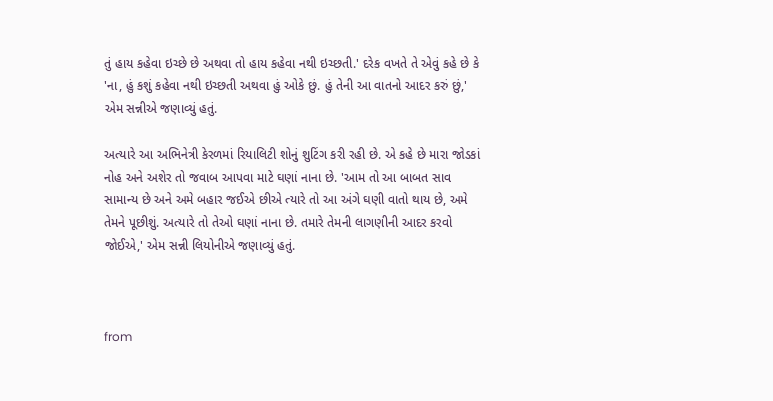તું હાય કહેવા ઇચ્છે છે અથવા તો હાય કહેવા નથી ઇચ્છતી.' દરેક વખતે તે એવું કહે છે કે 'ના, હું કશું કહેવા નથી ઇચ્છતી અથવા હું ઓકે છું. હું તેની આ વાતનો આદર કરું છું,' એમ સન્નીએ જણાવ્યું હતું.

અત્યારે આ અભિનેત્રી કેરળમાં રિયાલિટી શોનું શુટિંગ કરી રહી છે. એ કહે છે મારા જોડકાં નોહ અને અશેર તો જવાબ આપવા માટે ઘણાં નાના છે. 'આમ તો આ બાબત સાવ સામાન્ય છે અને અમે બહાર જઈએ છીએ ત્યારે તો આ અંગે ઘણી વાતો થાય છે, અમે તેમને પૂછીશું. અત્યારે તો તેઓ ઘણાં નાના છે. તમારે તેમની લાગણીની આદર કરવો જોઈએ,' એમ સન્ની લિયોનીએ જણાવ્યું હતું.



from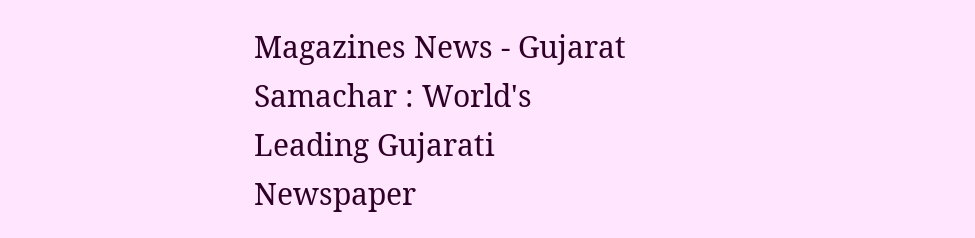Magazines News - Gujarat Samachar : World's Leading Gujarati Newspaper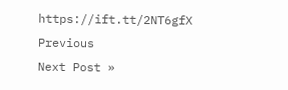https://ift.tt/2NT6gfX
Previous
Next Post »